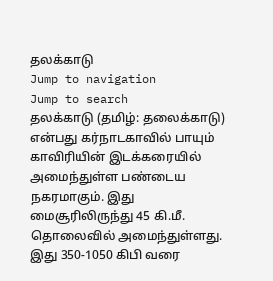தலக்காடு
Jump to navigation
Jump to search
தலக்காடு (தமிழ்: தலைக்காடு) என்பது கர்நாடகாவில் பாயும் காவிரியின் இடக்கரையில் அமைந்துள்ள பண்டைய நகரமாகும். இது மைசூரிலிருந்து 45 கி.மீ. தொலைவில் அமைந்துள்ளது. இது 350-1050 கிபி வரை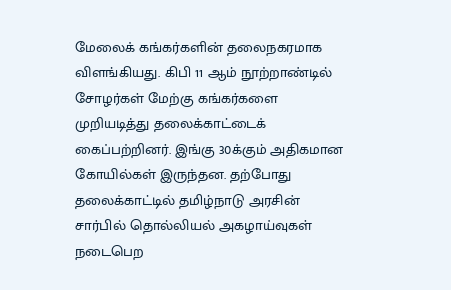மேலைக் கங்கர்களின் தலைநகரமாக விளங்கியது. கிபி 11 ஆம் நூற்றாண்டில் சோழர்கள் மேற்கு கங்கர்களை முறியடித்து தலைக்காட்டைக் கைப்பற்றினர். இங்கு 30க்கும் அதிகமான கோயில்கள் இருந்தன. தற்போது தலைக்காட்டில் தமிழ்நாடு அரசின் சார்பில் தொல்லியல் அகழாய்வுகள் நடைபெற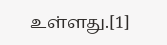உள்ளது.[1]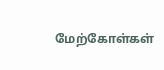மேற்கோள்கள்